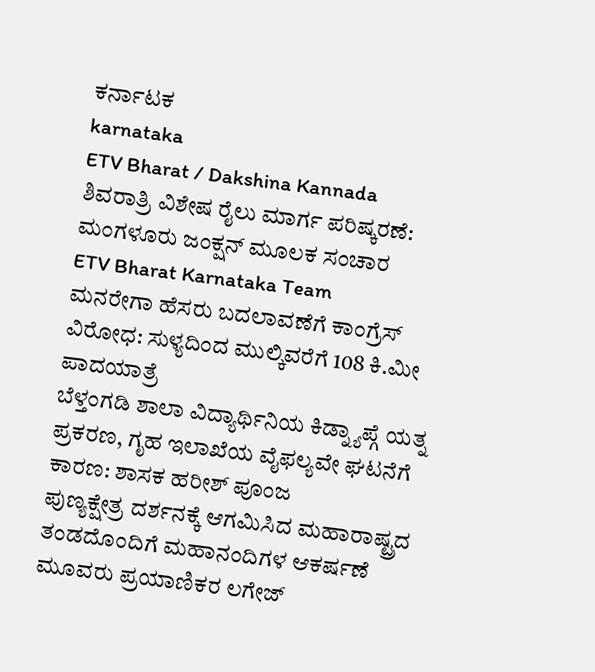ಕರ್ನಾಟಕ
karnataka
ETV Bharat / Dakshina Kannada
ಶಿವರಾತ್ರಿ ವಿಶೇಷ ರೈಲು ಮಾರ್ಗ ಪರಿಷ್ಕರಣೆ: ಮಂಗಳೂರು ಜಂಕ್ಷನ್ ಮೂಲಕ ಸಂಚಾರ
ETV Bharat Karnataka Team
ಮನರೇಗಾ ಹೆಸರು ಬದಲಾವಣೆಗೆ ಕಾಂಗ್ರೆಸ್ ವಿರೋಧ: ಸುಳ್ಯದಿಂದ ಮುಲ್ಕಿವರೆಗೆ 108 ಕಿ.ಮೀ ಪಾದಯಾತ್ರೆ
ಬೆಳ್ತಂಗಡಿ ಶಾಲಾ ವಿದ್ಯಾರ್ಥಿನಿಯ ಕಿಡ್ನ್ಯಾಪ್ಗೆ ಯತ್ನ ಪ್ರಕರಣ, ಗೃಹ ಇಲಾಖೆಯ ವೈಫಲ್ಯವೇ ಘಟನೆಗೆ ಕಾರಣ: ಶಾಸಕ ಹರೀಶ್ ಪೂಂಜ
ಪುಣ್ಯಕ್ಷೇತ್ರ ದರ್ಶನಕ್ಕೆ ಆಗಮಿಸಿದ ಮಹಾರಾಷ್ಟ್ರದ ತಂಡದೊಂದಿಗೆ ಮಹಾನಂದಿಗಳ ಆಕರ್ಷಣೆ
ಮೂವರು ಪ್ರಯಾಣಿಕರ ಲಗೇಜ್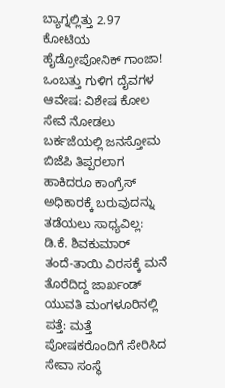ಬ್ಯಾಗ್ನಲ್ಲಿತ್ತು 2.97 ಕೋಟಿಯ ಹೈಡ್ರೋಪೋನಿಕ್ ಗಾಂಜಾ!
ಒಂಬತ್ತು ಗುಳಿಗ ದೈವಗಳ ಆವೇಷ: ವಿಶೇಷ ಕೋಲ ಸೇವೆ ನೋಡಲು ಬರ್ಕಜೆಯಲ್ಲಿ ಜನಸ್ತೋಮ
ಬಿಜೆಪಿ ತಿಪ್ಪರಲಾಗ ಹಾಕಿದರೂ ಕಾಂಗ್ರೆಸ್ ಅಧಿಕಾರಕ್ಕೆ ಬರುವುದನ್ನು ತಡೆಯಲು ಸಾಧ್ಯವಿಲ್ಲ: ಡಿ.ಕೆ. ಶಿವಕುಮಾರ್
ತಂದೆ-ತಾಯಿ ವಿರಸಕ್ಕೆ ಮನೆ ತೊರೆದಿದ್ದ ಜಾರ್ಖಂಡ್ ಯುವತಿ ಮಂಗಳೂರಿನಲ್ಲಿ ಪತ್ತೆ: ಮತ್ತೆ ಪೋಷಕರೊಂದಿಗೆ ಸೇರಿಸಿದ ಸೇವಾ ಸಂಸ್ಥೆ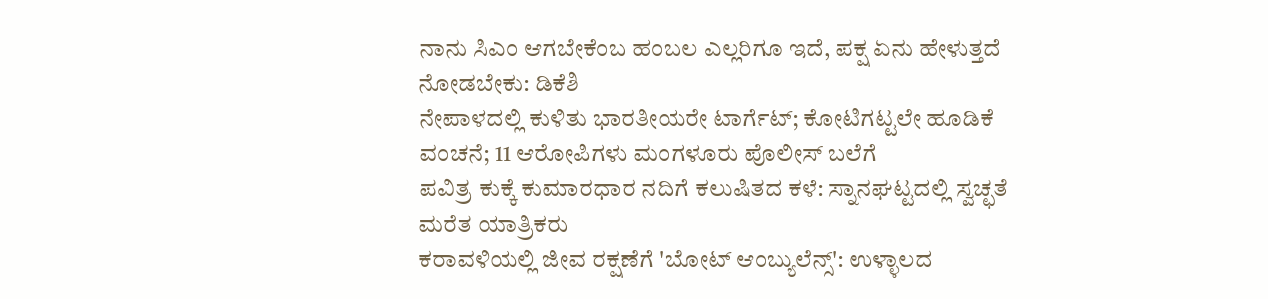ನಾನು ಸಿಎಂ ಆಗಬೇಕೆಂಬ ಹಂಬಲ ಎಲ್ಲರಿಗೂ ಇದೆ, ಪಕ್ಷ ಏನು ಹೇಳುತ್ತದೆ ನೋಡಬೇಕು: ಡಿಕೆಶಿ
ನೇಪಾಳದಲ್ಲಿ ಕುಳಿತು ಭಾರತೀಯರೇ ಟಾರ್ಗೆಟ್; ಕೋಟಿಗಟ್ಟಲೇ ಹೂಡಿಕೆ ವಂಚನೆ; 11 ಆರೋಪಿಗಳು ಮಂಗಳೂರು ಪೊಲೀಸ್ ಬಲೆಗೆ
ಪವಿತ್ರ ಕುಕ್ಕೆ ಕುಮಾರಧಾರ ನದಿಗೆ ಕಲುಷಿತದ ಕಳೆ: ಸ್ನಾನಘಟ್ಟದಲ್ಲಿ ಸ್ವಚ್ಛತೆ ಮರೆತ ಯಾತ್ರಿಕರು
ಕರಾವಳಿಯಲ್ಲಿ ಜೀವ ರಕ್ಷಣೆಗೆ 'ಬೋಟ್ ಆಂಬ್ಯುಲೆನ್ಸ್': ಉಳ್ಳಾಲದ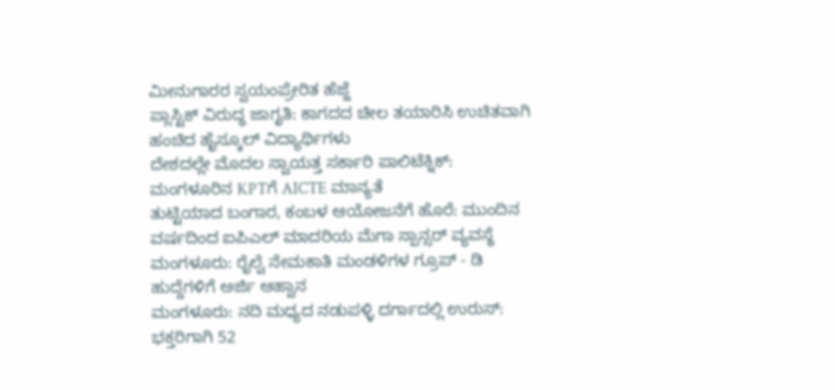ಮೀನುಗಾರರ ಸ್ವಯಂಪ್ರೇರಿತ ಹೆಜ್ಜೆ
ಪ್ಲಾಸ್ಟಿಕ್ ವಿರುದ್ಧ ಜಾಗೃತಿ: ಕಾಗದದ ಚೀಲ ತಯಾರಿಸಿ ಉಚಿತವಾಗಿ ಹಂಚಿದ ಹೈಸ್ಕೂಲ್ ವಿದ್ಯಾರ್ಥಿಗಳು
ದೇಶದಲ್ಲೇ ಮೊದಲ ಸ್ವಾಯತ್ತ ಸರ್ಕಾರಿ ಪಾಲಿಟೆಕ್ನಿಕ್: ಮಂಗಳೂರಿನ KPTಗೆ AICTE ಮಾನ್ಯತೆ
ತುಟ್ಟಿಯಾದ ಬಂಗಾರ, ಕಂಬಳ ಆಯೋಜನೆಗೆ ಹೊರೆ: ಮುಂದಿನ ವರ್ಷದಿಂದ ಐಪಿಎಲ್ ಮಾದರಿಯ ಮೆಗಾ ಸ್ಪಾನ್ಸರ್ ವ್ಯವಸ್ಥೆ
ಮಂಗಳೂರು: ರೈಲ್ವೆ ನೇಮಕಾತಿ ಮಂಡಳಿಗಳ ಗ್ರೂಪ್ - ಡಿ ಹುದ್ದೆಗಳಿಗೆ ಅರ್ಜಿ ಆಹ್ವಾನ
ಮಂಗಳೂರು: ನದಿ ಮಧ್ಯದ ನಡುಪಳ್ಳಿ ದರ್ಗಾದಲ್ಲಿ ಉರುಸ್: ಭಕ್ತರಿಗಾಗಿ 52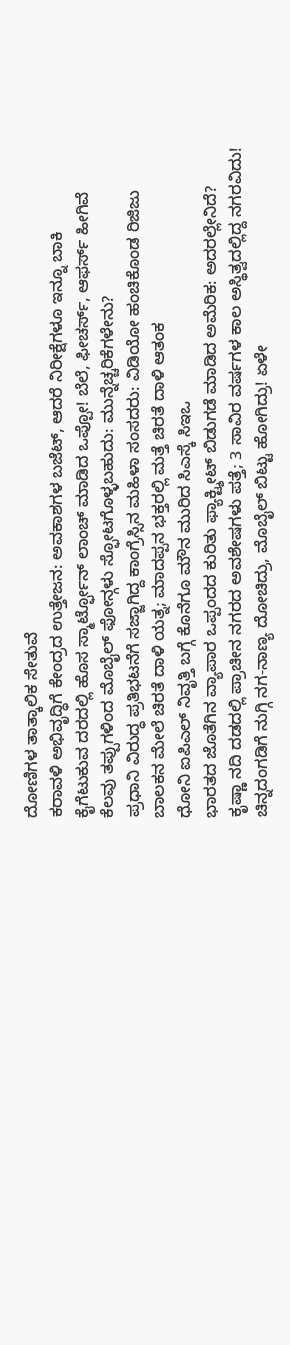ದೋಣಿಗಳ ತಾತ್ಕಾಲಿಕ ಸೇತುವೆ
ಕರಾವಳಿ ಅಭಿವೃದ್ಧಿಗೆ ಕೇಂದ್ರದ ಉತ್ತೇಜನ: ಅವಕಾಶಗಳ ಬಜೆಟ್, ಆದರೆ ನಿರೀಕ್ಷೆಗಳೂ ಇನ್ನೂ ಬಾಕಿ
ಕೈಗೆಟುಕುವ ದರದಲ್ಲಿ ಹೊಸ ಸ್ಮಾರ್ಟ್ಫೋನ್ ಲಾಂಚ್ ಮಾಡಿದ ಒಪ್ಪೋ! ಬೆಲೆ, ಫೀಚರ್ಸ್, ಆಫರ್ಸ್ ಹೀಗಿವೆ
ಕೆಲವು ತಪ್ಪುಗಳಿಂದ ಮೊಬೈಲ್ ಫೋನ್ಗಳು ಸ್ಫೋಟಗೊಳ್ಳಬಹುದು: ಮುನ್ನೆಚ್ಚರಿಕೆಗಳೇನು?
ಪ್ರಧಾನಿ ವಿರುದ್ಧ ಪ್ರತಿಭಟನೆಗೆ ಸಜ್ಜಾಗಿದ್ದ ಕಾಂಗ್ರೆಸ್ಸಿನ ಮಹಿಳಾ ಸಂಸದರು: ವಿಡಿಯೋ ಹಂಚಿಕೊಂಡ ರಿಜಿಜು
ಬಾಲಕನ ಮೇಲೆ ಚಿರತೆ ದಾಳಿ ಯತ್ನ; ಮಾದಪ್ಪನ ಭಕ್ತರಲ್ಲಿ ಮತ್ತೆ ಚಿರತೆ ದಾಳಿ ಆತಂಕ
ಧೋನಿ ಐಪಿಎಲ್ ನಿವೃತ್ತಿ ಬಗ್ಗೆ ಕೊನೆಗೂ ಮೌನ ಮುರಿದ ಸಿಎಸ್ಕೆ ಸಿಇಒ
ಭಾರತದ ಜೊತೆಗಿನ ವ್ಯಾಪಾರ ಒಪ್ಪಂದದ ಕುರಿತು ಫ್ಯಾಕ್ಟ್ಶೀಟ್ ಬಿಡುಗಡೆ ಮಾಡಿದ ಅಮೆರಿಕ: ಅದರಲ್ಲೇನಿದೆ?
ಕೃಷ್ಣಾ ನದಿ ದಡದಲ್ಲಿ ಪ್ರಾಚೀನ ನಗರದ ಅವಶೇಷಗಳು ಪತ್ತೆ; 3 ಸಾವಿರ ವರ್ಷಗಳ ಕಾಲ ಅಸ್ಥಿತ್ವದಲ್ಲಿದ್ದ ನಗರವಿದು!
ಚಿನ್ನದಂಗಡಿಗೆ ನುಗ್ಗಿ ನಗ-ನಾಣ್ಯ ದೋಚಿದ್ರು, ಮೊಬೈಲ್ ಬಿಟ್ಟು ಹೋಗಿದ್ರು! ಏಳೇ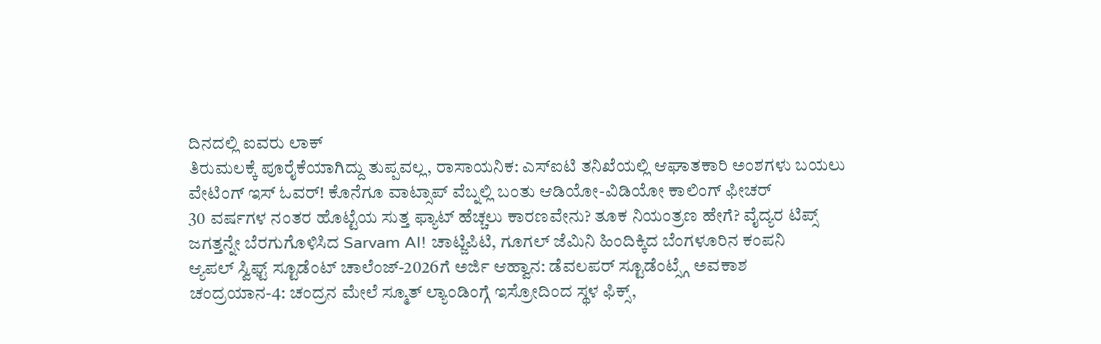ದಿನದಲ್ಲಿ ಐವರು ಲಾಕ್
ತಿರುಮಲಕ್ಕೆ ಪೂರೈಕೆಯಾಗಿದ್ದು ತುಪ್ಪವಲ್ಲ, ರಾಸಾಯನಿಕ: ಎಸ್ಐಟಿ ತನಿಖೆಯಲ್ಲಿ ಆಘಾತಕಾರಿ ಅಂಶಗಳು ಬಯಲು
ವೇಟಿಂಗ್ ಇಸ್ ಓವರ್! ಕೊನೆಗೂ ವಾಟ್ಸಾಪ್ ವೆಬ್ನಲ್ಲಿ ಬಂತು ಆಡಿಯೋ-ವಿಡಿಯೋ ಕಾಲಿಂಗ್ ಫೀಚರ್
30 ವರ್ಷಗಳ ನಂತರ ಹೊಟ್ಟೆಯ ಸುತ್ತ ಫ್ಯಾಟ್ ಹೆಚ್ಚಲು ಕಾರಣವೇನು? ತೂಕ ನಿಯಂತ್ರಣ ಹೇಗೆ? ವೈದ್ಯರ ಟಿಪ್ಸ್
ಜಗತ್ತನ್ನೇ ಬೆರಗುಗೊಳಿಸಿದ Sarvam AI! ಚಾಟ್ಜಿಪಿಟಿ, ಗೂಗಲ್ ಜೆಮಿನಿ ಹಿಂದಿಕ್ಕಿದ ಬೆಂಗಳೂರಿನ ಕಂಪನಿ
ಆ್ಯಪಲ್ ಸ್ವಿಫ್ಟ್ ಸ್ಟೂಡೆಂಟ್ ಚಾಲೆಂಜ್-2026ಗೆ ಅರ್ಜಿ ಆಹ್ವಾನ: ಡೆವಲಪರ್ ಸ್ಟೂಡೆಂಟ್ಸ್ಗೆ ಅವಕಾಶ
ಚಂದ್ರಯಾನ-4: ಚಂದ್ರನ ಮೇಲೆ ಸ್ಮೂತ್ ಲ್ಯಾಂಡಿಂಗ್ಗೆ ಇಸ್ರೋದಿಂದ ಸ್ಥಳ ಫಿಕ್ಸ್,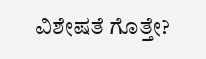ವಿಶೇಷತೆ ಗೊತ್ತೇ?